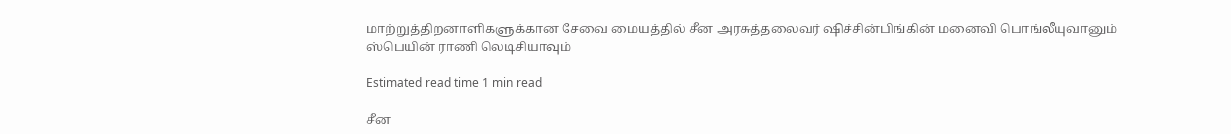மாற்றுத்திறனாளிகளுக்கான சேவை மையத்தில் சீன அரசுத்தலைவர் ஷிச்சின்பிங்கின் மனைவி பொங்லீயுவானும் ஸ்பெயின் ராணி லெடிசியாவும்

Estimated read time 1 min read

சீன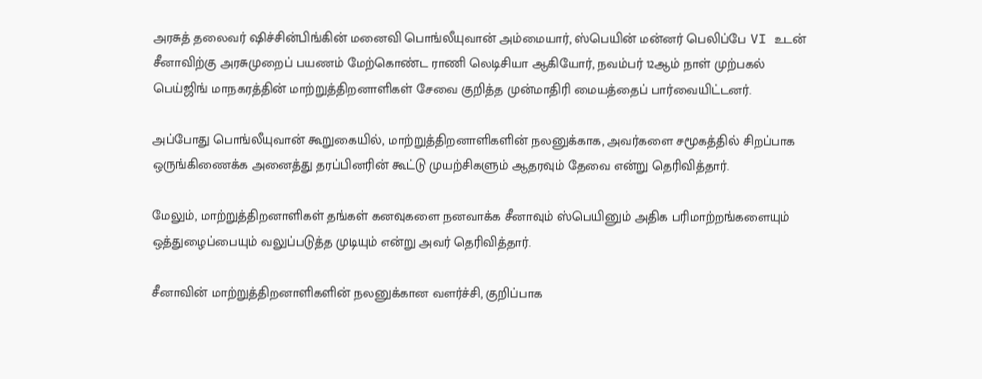அரசுத் தலைவர் ஷிச்சின்பிங்கின் மனைவி பொங்லீயுவான் அம்மையார், ஸ்பெயின் மன்னர் பெலிப்பே VI உடன் சீனாவிற்கு அரசுமுறைப் பயணம் மேற்கொண்ட ராணி லெடிசியா ஆகியோர், நவம்பர் 12ஆம் நாள் முற்பகல் பெய்ஜிங் மாநகரத்தின் மாற்றுத்திறனாளிகள் சேவை குறித்த முன்மாதிரி மையத்தைப் பார்வையிட்டனர்.

அப்போது பொங்லீயுவான் கூறுகையில், மாற்றுத்திறனாளிகளின் நலனுக்காக, அவர்களை சமூகத்தில் சிறப்பாக ஒருங்கிணைக்க அனைத்து தரப்பினரின் கூட்டு முயற்சிகளும் ஆதரவும் தேவை என்று தெரிவித்தார்.

மேலும், மாற்றுத்திறனாளிகள் தங்கள் கனவுகளை நனவாக்க சீனாவும் ஸ்பெயினும் அதிக பரிமாற்றங்களையும் ஒத்துழைப்பையும் வலுப்படுத்த முடியும் என்று அவர் தெரிவித்தார்.

சீனாவின் மாற்றுத்திறனாளிகளின் நலனுக்கான வளர்ச்சி, குறிப்பாக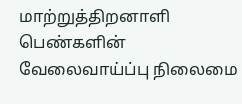மாற்றுத்திறனாளி பெண்களின் வேலைவாய்ப்பு நிலைமை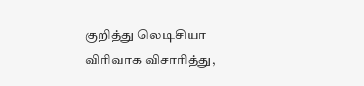குறித்து லெடிசியா விரிவாக விசாரித்து,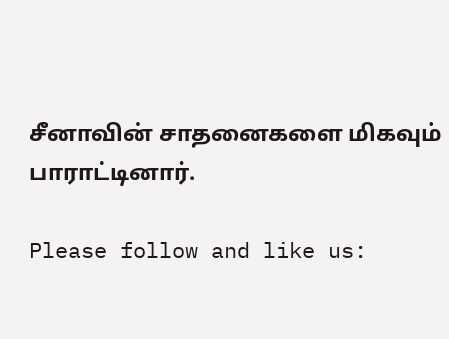சீனாவின் சாதனைகளை மிகவும் பாராட்டினார்.

Please follow and like us: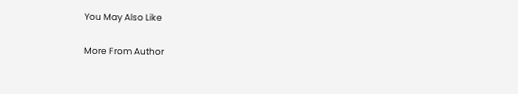You May Also Like

More From Author